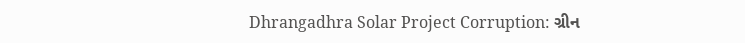Dhrangadhra Solar Project Corruption: ગ્રીન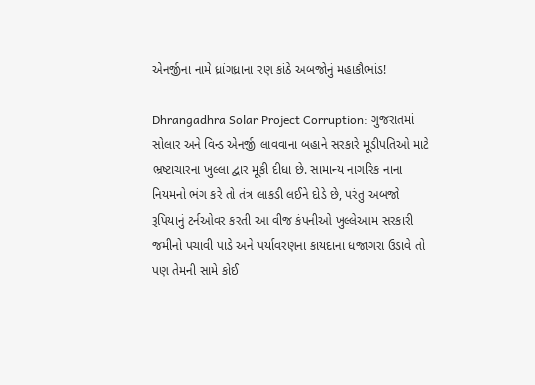એનર્જીના નામે ધ્રાંગધ્રાના રણ કાંઠે અબજોનું મહાકૌભાંડ!

Dhrangadhra Solar Project Corruption: ગુજરાતમાં સોલાર અને વિન્ડ એનર્જી લાવવાના બહાને સરકારે મૂડીપતિઓ માટે ભ્રષ્ટાચારના ખુલ્લા દ્વાર મૂકી દીધા છે. સામાન્ય નાગરિક નાના નિયમનો ભંગ કરે તો તંત્ર લાકડી લઈને દોડે છે, પરંતુ અબજો રૂપિયાનું ટર્નઓવર કરતી આ વીજ કંપનીઓ ખુલ્લેઆમ સરકારી જમીનો પચાવી પાડે અને પર્યાવરણના કાયદાના ધજાગરા ઉડાવે તો પણ તેમની સામે કોઈ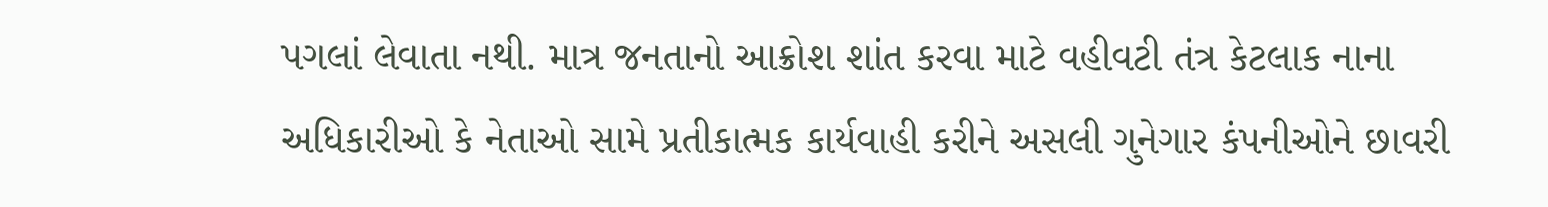પગલાં લેવાતા નથી. માત્ર જનતાનો આક્રોશ શાંત કરવા માટે વહીવટી તંત્ર કેટલાક નાના અધિકારીઓ કે નેતાઓ સામે પ્રતીકાત્મક કાર્યવાહી કરીને અસલી ગુનેગાર કંપનીઓને છાવરી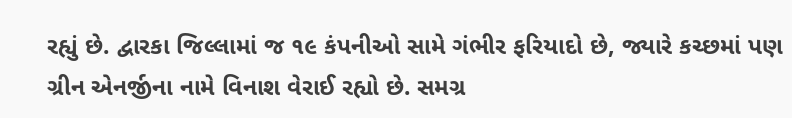રહ્યું છે. દ્વારકા જિલ્લામાં જ ૧૯ કંપનીઓ સામે ગંભીર ફરિયાદો છે, જ્યારે કચ્છમાં પણ ગ્રીન એનર્જીના નામે વિનાશ વેરાઈ રહ્યો છે. સમગ્ર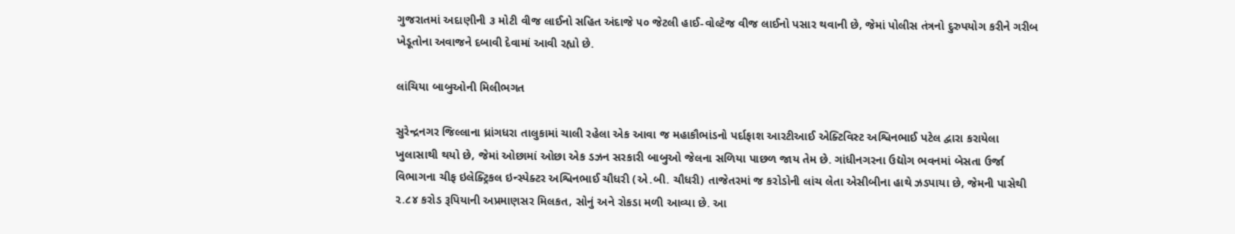ગુજરાતમાં અદાણીની ૩ મોટી વીજ લાઈનો સહિત અંદાજે ૫૦ જેટલી હાઈ-વોલ્ટેજ વીજ લાઈનો પસાર થવાની છે, જેમાં પોલીસ તંત્રનો દુરુપયોગ કરીને ગરીબ ખેડૂતોના અવાજને દબાવી દેવામાં આવી રહ્યો છે.

લાંચિયા બાબુઓની મિલીભગત

સુરેન્દ્રનગર જિલ્લાના ધ્રાંગધરા તાલુકામાં ચાલી રહેલા એક આવા જ મહાકૌભાંડનો પર્દાફાશ આરટીઆઈ એક્ટિવિસ્ટ અશ્વિનભાઈ પટેલ દ્વારા કરાયેલા ખુલાસાથી થયો છે, જેમાં ઓછામાં ઓછા એક ડઝન સરકારી બાબુઓ જેલના સળિયા પાછળ જાય તેમ છે. ગાંધીનગરના ઉદ્યોગ ભવનમાં બેસતા ઉર્જા વિભાગના ચીફ ઇલેક્ટ્રિકલ ઇન્સ્પેક્ટર અશ્વિનભાઈ ચૌધરી (એ.બી. ચૌધરી) તાજેતરમાં જ કરોડોની લાંચ લેતા એસીબીના હાથે ઝડપાયા છે, જેમની પાસેથી ૨.૮૪ કરોડ રૂપિયાની અપ્રમાણસર મિલકત, સોનું અને રોકડા મળી આવ્યા છે. આ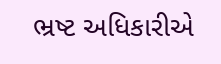ભ્રષ્ટ અધિકારીએ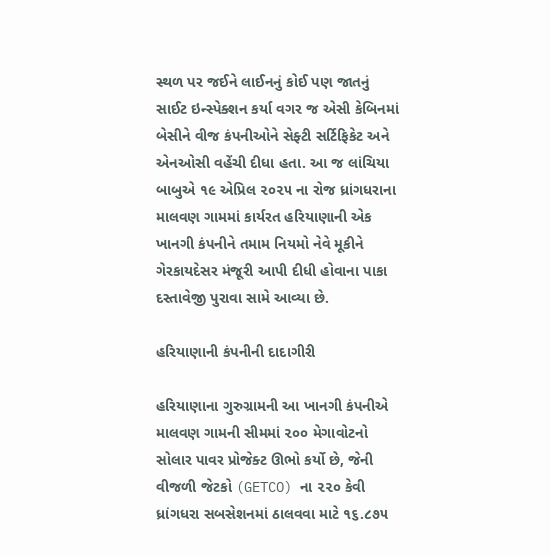સ્થળ પર જઈને લાઈનનું કોઈ પણ જાતનું સાઈટ ઇન્સ્પેક્શન કર્યા વગર જ એસી કેબિનમાં બેસીને વીજ કંપનીઓને સેફ્ટી સર્ટિફિકેટ અને એનઓસી વહેંચી દીધા હતા. આ જ લાંચિયા બાબુએ ૧૯ એપ્રિલ ૨૦૨૫ ના રોજ ધ્રાંગધરાના માલવણ ગામમાં કાર્યરત હરિયાણાની એક ખાનગી કંપનીને તમામ નિયમો નેવે મૂકીને ગેરકાયદેસર મંજૂરી આપી દીધી હોવાના પાકા દસ્તાવેજી પુરાવા સામે આવ્યા છે.

હરિયાણાની કંપનીની દાદાગીરી

હરિયાણાના ગુરુગ્રામની આ ખાનગી કંપનીએ માલવણ ગામની સીમમાં ૨૦૦ મેગાવોટનો સોલાર પાવર પ્રોજેક્ટ ઊભો કર્યો છે, જેની વીજળી જેટકો (GETCO) ના ૨૨૦ કેવી ધ્રાંગધરા સબસેશનમાં ઠાલવવા માટે ૧૬.૮૭૫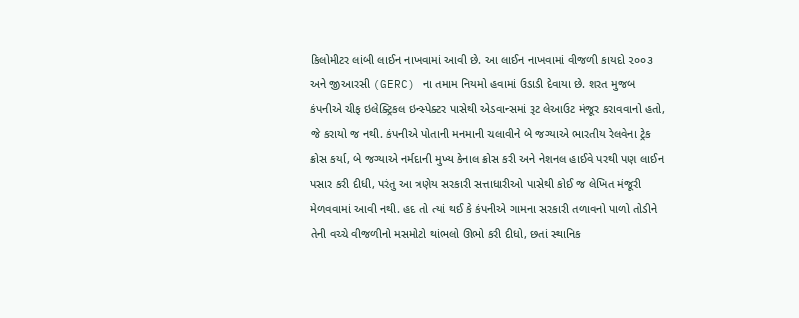કિલોમીટર લાંબી લાઈન નાખવામાં આવી છે. આ લાઈન નાખવામાં વીજળી કાયદો ૨૦૦૩ અને જીઆરસી (GERC) ના તમામ નિયમો હવામાં ઉડાડી દેવાયા છે. શરત મુજબ કંપનીએ ચીફ ઇલેક્ટ્રિકલ ઇન્સ્પેક્ટર પાસેથી એડવાન્સમાં રૂટ લેઆઉટ મંજૂર કરાવવાનો હતો, જે કરાયો જ નથી. કંપનીએ પોતાની મનમાની ચલાવીને બે જગ્યાએ ભારતીય રેલવેના ટ્રેક ક્રોસ કર્યા, બે જગ્યાએ નર્મદાની મુખ્ય કેનાલ ક્રોસ કરી અને નેશનલ હાઈવે પરથી પણ લાઈન પસાર કરી દીધી, પરંતુ આ ત્રણેય સરકારી સત્તાધારીઓ પાસેથી કોઈ જ લેખિત મંજૂરી મેળવવામાં આવી નથી. હદ તો ત્યાં થઈ કે કંપનીએ ગામના સરકારી તળાવનો પાળો તોડીને તેની વચ્ચે વીજળીનો મસમોટો થાંભલો ઊભો કરી દીધો, છતાં સ્થાનિક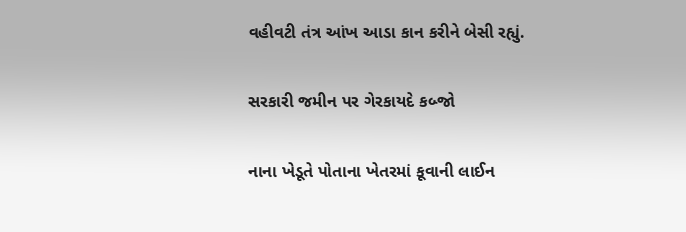વહીવટી તંત્ર આંખ આડા કાન કરીને બેસી રહ્યું.

સરકારી જમીન પર ગેરકાયદે કબ્જો

નાના ખેડૂતે પોતાના ખેતરમાં કૂવાની લાઈન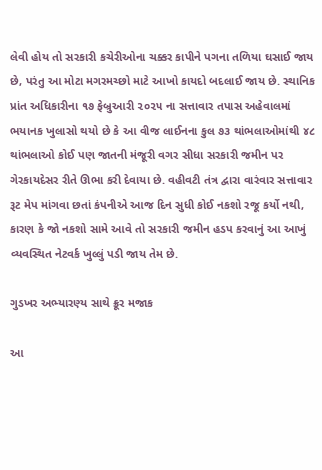લેવી હોય તો સરકારી કચેરીઓના ચક્કર કાપીને પગના તળિયા ઘસાઈ જાય છે, પરંતુ આ મોટા મગરમચ્છો માટે આખો કાયદો બદલાઈ જાય છે. સ્થાનિક પ્રાંત અધિકારીના ૧૭ ફેબ્રુઆરી ૨૦૨૫ ના સત્તાવાર તપાસ અહેવાલમાં ભયાનક ખુલાસો થયો છે કે આ વીજ લાઈનના કુલ ૭૩ થાંભલાઓમાંથી ૪૮ થાંભલાઓ કોઈ પણ જાતની મંજૂરી વગર સીધા સરકારી જમીન પર ગેરકાયદેસર રીતે ઊભા કરી દેવાયા છે. વહીવટી તંત્ર દ્વારા વારંવાર સત્તાવાર રૂટ મેપ માંગવા છતાં કંપનીએ આજ દિન સુધી કોઈ નકશો રજૂ કર્યો નથી, કારણ કે જો નકશો સામે આવે તો સરકારી જમીન હડપ કરવાનું આ આખું વ્યવસ્થિત નેટવર્ક ખુલ્લું પડી જાય તેમ છે.

ગુડખર અભ્યારણ્ય સાથે ક્રૂર મજાક

આ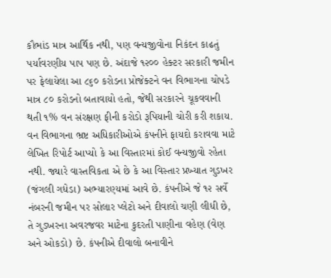કૌભાંડ માત્ર આર્થિક નથી, પણ વન્યજીવોના નિકંદન કાઢતું પર્યાવરણીય પાપ પણ છે. અંદાજે ૧૨૦૦ હેક્ટર સરકારી જમીન પર ફેલાયેલા આ ૮૬૦ કરોડના પ્રોજેક્ટને વન વિભાગના ચોપડે માત્ર ૮૦ કરોડનો બતાવાયો હતો, જેથી સરકારને ચૂકવવાની થતી ૧% વન સંરક્ષણ ફીની કરોડો રૂપિયાની ચોરી કરી શકાય. વન વિભાગના ભ્રષ્ટ અધિકારીઓએ કંપનીને ફાયદો કરાવવા માટે લેખિત રિપોર્ટ આપ્યો કે આ વિસ્તારમાં કોઈ વન્યજીવો રહેતા નથી. જ્યારે વાસ્તવિકતા એ છે કે આ વિસ્તાર પ્રખ્યાત ગુડખર (જંગલી ગધેડા) અભ્યારણ્યમાં આવે છે. કંપનીએ જે ૧૨ સર્વે નંબરની જમીન પર સોલાર પ્લેટો અને દીવાલો ચણી લીધી છે, તે ગુડખરના અવરજવર માટેના કુદરતી પાણીના વહેણ (વેણ અને ઓકડો) છે. કંપનીએ દીવાલો બનાવીને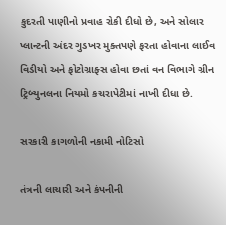કુદરતી પાણીનો પ્રવાહ રોકી દીધો છે, અને સોલાર પ્લાન્ટની અંદર ગુડખર મુક્તપણે ફરતા હોવાના લાઈવ વિડીયો અને ફોટોગ્રાફ્સ હોવા છતાં વન વિભાગે ગ્રીન ટ્રિબ્યુનલના નિયમો કચરાપેટીમાં નાખી દીધા છે.

સરકારી કાગળોની નકામી નોટિસો

તંત્રની લાચારી અને કંપનીની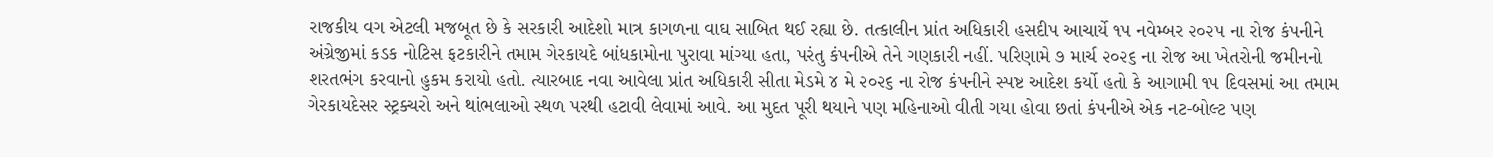રાજકીય વગ એટલી મજબૂત છે કે સરકારી આદેશો માત્ર કાગળના વાઘ સાબિત થઈ રહ્યા છે. તત્કાલીન પ્રાંત અધિકારી હસદીપ આચાર્યે ૧૫ નવેમ્બર ૨૦૨૫ ના રોજ કંપનીને અંગ્રેજીમાં કડક નોટિસ ફટકારીને તમામ ગેરકાયદે બાંધકામોના પુરાવા માંગ્યા હતા, પરંતુ કંપનીએ તેને ગણકારી નહીં. પરિણામે ૭ માર્ચ ૨૦૨૬ ના રોજ આ ખેતરોની જમીનનો શરતભંગ કરવાનો હુકમ કરાયો હતો. ત્યારબાદ નવા આવેલા પ્રાંત અધિકારી સીતા મેડમે ૪ મે ૨૦૨૬ ના રોજ કંપનીને સ્પષ્ટ આદેશ કર્યો હતો કે આગામી ૧૫ દિવસમાં આ તમામ ગેરકાયદેસર સ્ટ્રક્ચરો અને થાંભલાઓ સ્થળ પરથી હટાવી લેવામાં આવે. આ મુદત પૂરી થયાને પણ મહિનાઓ વીતી ગયા હોવા છતાં કંપનીએ એક નટ-બોલ્ટ પણ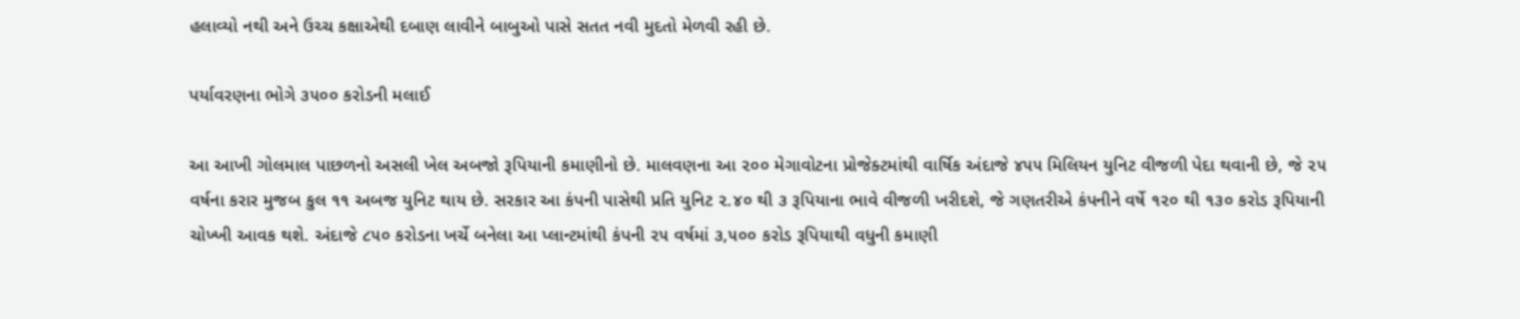હલાવ્યો નથી અને ઉચ્ચ કક્ષાએથી દબાણ લાવીને બાબુઓ પાસે સતત નવી મુદતો મેળવી રહી છે.

પર્યાવરણના ભોગે ૩૫૦૦ કરોડની મલાઈ

આ આખી ગોલમાલ પાછળનો અસલી ખેલ અબજો રૂપિયાની કમાણીનો છે. માલવણના આ ૨૦૦ મેગાવોટના પ્રોજેક્ટમાંથી વાર્ષિક અંદાજે ૪૫૫ મિલિયન યુનિટ વીજળી પેદા થવાની છે, જે ૨૫ વર્ષના કરાર મુજબ કુલ ૧૧ અબજ યુનિટ થાય છે. સરકાર આ કંપની પાસેથી પ્રતિ યુનિટ ૨.૪૦ થી ૩ રૂપિયાના ભાવે વીજળી ખરીદશે, જે ગણતરીએ કંપનીને વર્ષે ૧૨૦ થી ૧૩૦ કરોડ રૂપિયાની ચોખ્ખી આવક થશે. અંદાજે ૮૫૦ કરોડના ખર્ચે બનેલા આ પ્લાન્ટમાંથી કંપની ૨૫ વર્ષમાં ૩,૫૦૦ કરોડ રૂપિયાથી વધુની કમાણી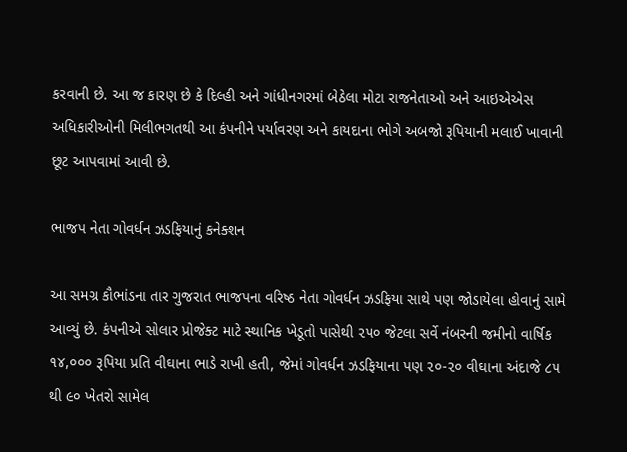કરવાની છે. આ જ કારણ છે કે દિલ્હી અને ગાંધીનગરમાં બેઠેલા મોટા રાજનેતાઓ અને આઇએએસ અધિકારીઓની મિલીભગતથી આ કંપનીને પર્યાવરણ અને કાયદાના ભોગે અબજો રૂપિયાની મલાઈ ખાવાની છૂટ આપવામાં આવી છે.

ભાજપ નેતા ગોવર્ધન ઝડફિયાનું કનેક્શન

આ સમગ્ર કૌભાંડના તાર ગુજરાત ભાજપના વરિષ્ઠ નેતા ગોવર્ધન ઝડફિયા સાથે પણ જોડાયેલા હોવાનું સામે આવ્યું છે. કંપનીએ સોલાર પ્રોજેક્ટ માટે સ્થાનિક ખેડૂતો પાસેથી ૨૫૦ જેટલા સર્વે નંબરની જમીનો વાર્ષિક ૧૪,૦૦૦ રૂપિયા પ્રતિ વીઘાના ભાડે રાખી હતી, જેમાં ગોવર્ધન ઝડફિયાના પણ ૨૦-૨૦ વીઘાના અંદાજે ૮૫ થી ૯૦ ખેતરો સામેલ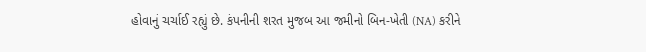હોવાનું ચર્ચાઈ રહ્યું છે. કંપનીની શરત મુજબ આ જમીનો બિન-ખેતી (NA) કરીને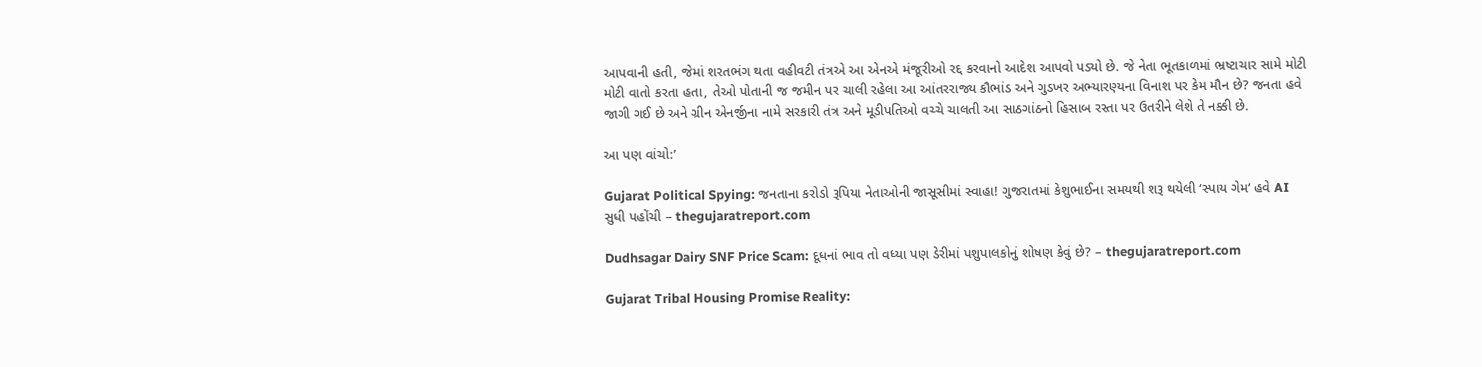આપવાની હતી, જેમાં શરતભંગ થતા વહીવટી તંત્રએ આ એનએ મંજૂરીઓ રદ્દ કરવાનો આદેશ આપવો પડ્યો છે. જે નેતા ભૂતકાળમાં ભ્રષ્ટાચાર સામે મોટી મોટી વાતો કરતા હતા, તેઓ પોતાની જ જમીન પર ચાલી રહેલા આ આંતરરાજ્ય કૌભાંડ અને ગુડખર અભ્યારણ્યના વિનાશ પર કેમ મૌન છે? જનતા હવે જાગી ગઈ છે અને ગ્રીન એનર્જીના નામે સરકારી તંત્ર અને મૂડીપતિઓ વચ્ચે ચાલતી આ સાઠગાંઠનો હિસાબ રસ્તા પર ઉતરીને લેશે તે નક્કી છે.

આ પણ વાંચો:’

Gujarat Political Spying: જનતાના કરોડો રૂપિયા નેતાઓની જાસૂસીમાં સ્વાહા! ગુજરાતમાં કેશુભાઈના સમયથી શરૂ થયેલી ‘સ્પાય ગેમ’ હવે AI સુધી પહોંચી – thegujaratreport.com

Dudhsagar Dairy SNF Price Scam: દૂધનાં ભાવ તો વધ્યા પણ ડેરીમાં પશુપાલકોનું શોષણ કેવું છે? – thegujaratreport.com

Gujarat Tribal Housing Promise Reality: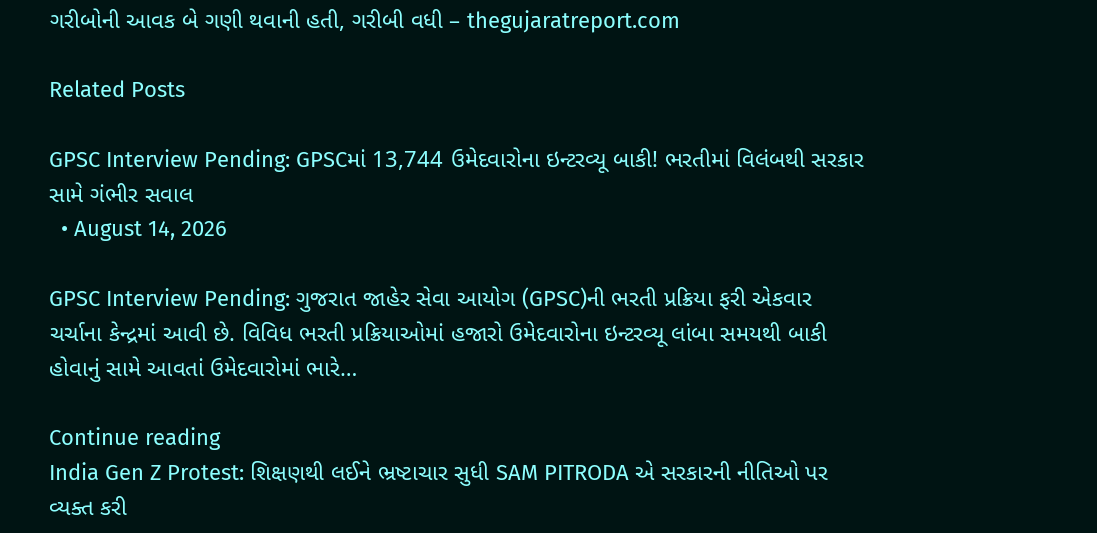ગરીબોની આવક બે ગણી થવાની હતી, ગરીબી વધી – thegujaratreport.com

Related Posts

GPSC Interview Pending: GPSCમાં 13,744 ઉમેદવારોના ઇન્ટરવ્યૂ બાકી! ભરતીમાં વિલંબથી સરકાર સામે ગંભીર સવાલ
  • August 14, 2026

GPSC Interview Pending: ગુજરાત જાહેર સેવા આયોગ (GPSC)ની ભરતી પ્રક્રિયા ફરી એકવાર ચર્ચાના કેન્દ્રમાં આવી છે. વિવિધ ભરતી પ્રક્રિયાઓમાં હજારો ઉમેદવારોના ઇન્ટરવ્યૂ લાંબા સમયથી બાકી હોવાનું સામે આવતાં ઉમેદવારોમાં ભારે…

Continue reading
India Gen Z Protest: શિક્ષણથી લઈને ભ્રષ્ટાચાર સુધી SAM PITRODA એ સરકારની નીતિઓ પર વ્યક્ત કરી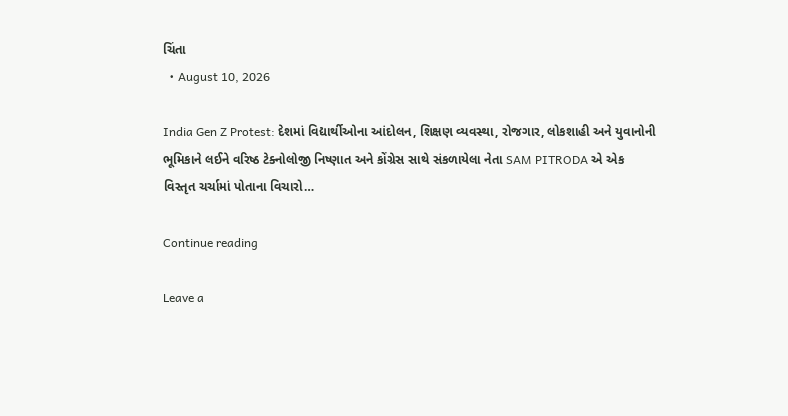ચિંતા
  • August 10, 2026

India Gen Z Protest: દેશમાં વિદ્યાર્થીઓના આંદોલન, શિક્ષણ વ્યવસ્થા, રોજગાર, લોકશાહી અને યુવાનોની ભૂમિકાને લઈને વરિષ્ઠ ટેક્નોલોજી નિષ્ણાત અને કોંગ્રેસ સાથે સંકળાયેલા નેતા SAM PITRODA એ એક વિસ્તૃત ચર્ચામાં પોતાના વિચારો…

Continue reading

Leave a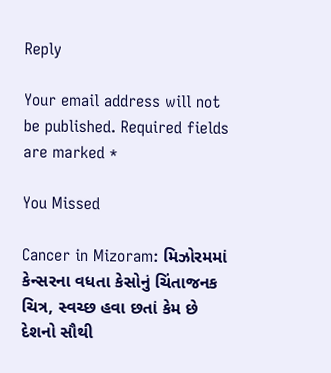Reply

Your email address will not be published. Required fields are marked *

You Missed

Cancer in Mizoram: મિઝોરમમાં કેન્સરના વધતા કેસોનું ચિંતાજનક ચિત્ર, સ્વચ્છ હવા છતાં કેમ છે દેશનો સૌથી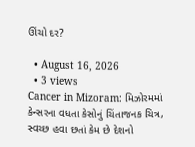ઊંચો દર?

  • August 16, 2026
  • 3 views
Cancer in Mizoram: મિઝોરમમાં કેન્સરના વધતા કેસોનું ચિંતાજનક ચિત્ર, સ્વચ્છ હવા છતાં કેમ છે દેશનો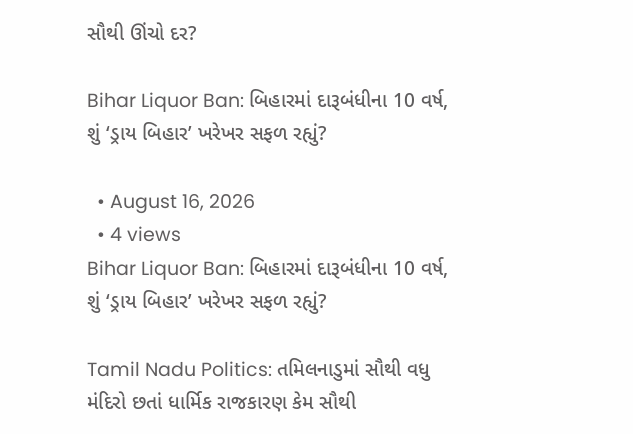સૌથી ઊંચો દર?

Bihar Liquor Ban: બિહારમાં દારૂબંધીના 10 વર્ષ, શું ‘ડ્રાય બિહાર’ ખરેખર સફળ રહ્યું?

  • August 16, 2026
  • 4 views
Bihar Liquor Ban: બિહારમાં દારૂબંધીના 10 વર્ષ, શું ‘ડ્રાય બિહાર’ ખરેખર સફળ રહ્યું?

Tamil Nadu Politics: તમિલનાડુમાં સૌથી વધુ મંદિરો છતાં ધાર્મિક રાજકારણ કેમ સૌથી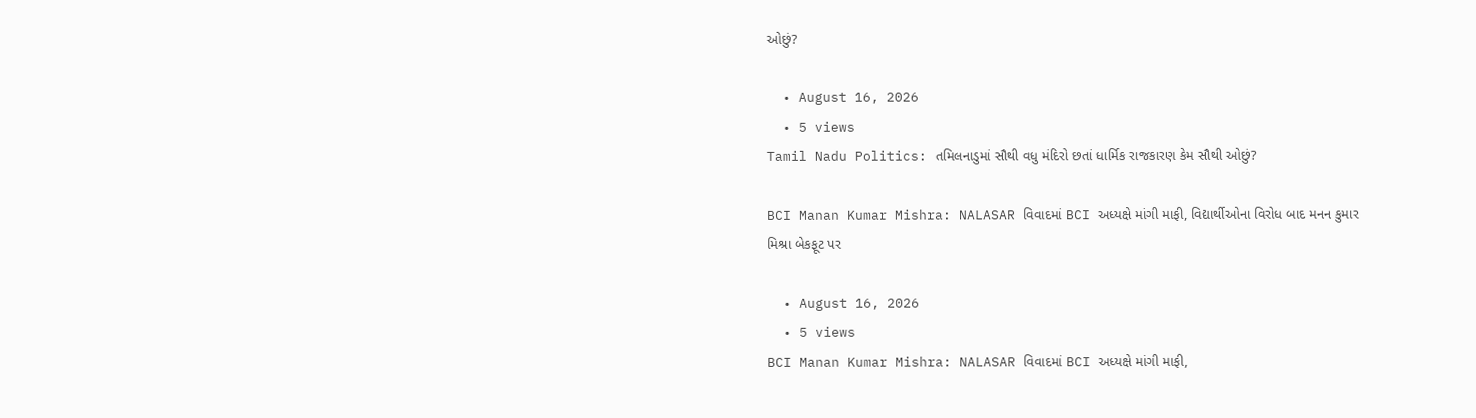ઓછું?

  • August 16, 2026
  • 5 views
Tamil Nadu Politics: તમિલનાડુમાં સૌથી વધુ મંદિરો છતાં ધાર્મિક રાજકારણ કેમ સૌથી ઓછું?

BCI Manan Kumar Mishra: NALASAR વિવાદમાં BCI અધ્યક્ષે માંગી માફી, વિદ્યાર્થીઓના વિરોધ બાદ મનન કુમાર મિશ્રા બેકફૂટ પર

  • August 16, 2026
  • 5 views
BCI Manan Kumar Mishra: NALASAR વિવાદમાં BCI અધ્યક્ષે માંગી માફી,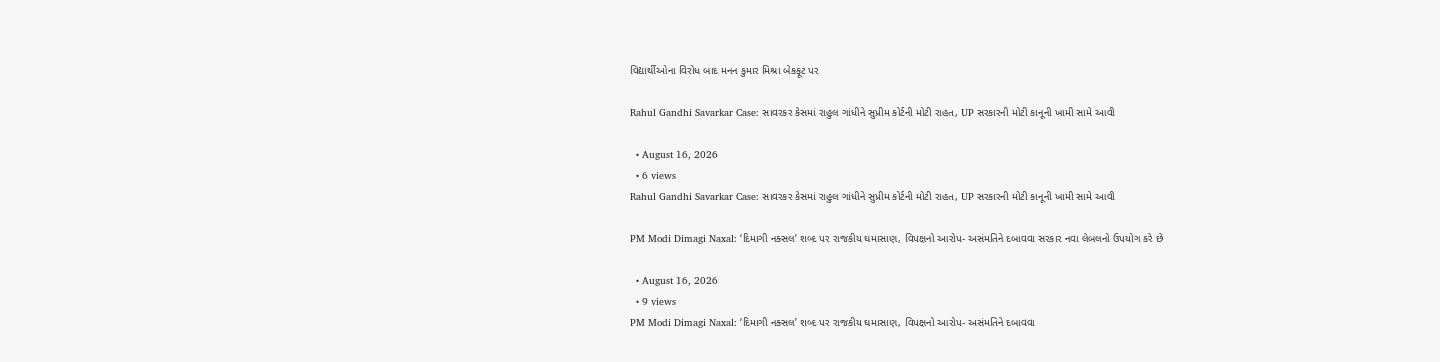વિદ્યાર્થીઓના વિરોધ બાદ મનન કુમાર મિશ્રા બેકફૂટ પર

Rahul Gandhi Savarkar Case: સાવરકર કેસમાં રાહુલ ગાંધીને સુપ્રીમ કોર્ટની મોટી રાહત, UP સરકારની મોટી કાનૂની ખામી સામે આવી

  • August 16, 2026
  • 6 views
Rahul Gandhi Savarkar Case: સાવરકર કેસમાં રાહુલ ગાંધીને સુપ્રીમ કોર્ટની મોટી રાહત, UP સરકારની મોટી કાનૂની ખામી સામે આવી

PM Modi Dimagi Naxal: ‘દિમાગી નક્સલ’ શબ્દ પર રાજકીય ઘમાસાણ, વિપક્ષનો આરોપ- અસંમતિને દબાવવા સરકાર નવા લેબલનો ઉપયોગ કરે છે

  • August 16, 2026
  • 9 views
PM Modi Dimagi Naxal: ‘દિમાગી નક્સલ’ શબ્દ પર રાજકીય ઘમાસાણ, વિપક્ષનો આરોપ- અસંમતિને દબાવવા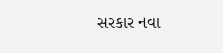સરકાર નવા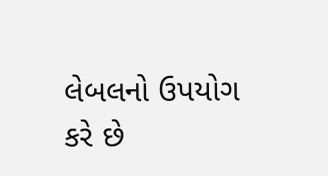લેબલનો ઉપયોગ કરે છે